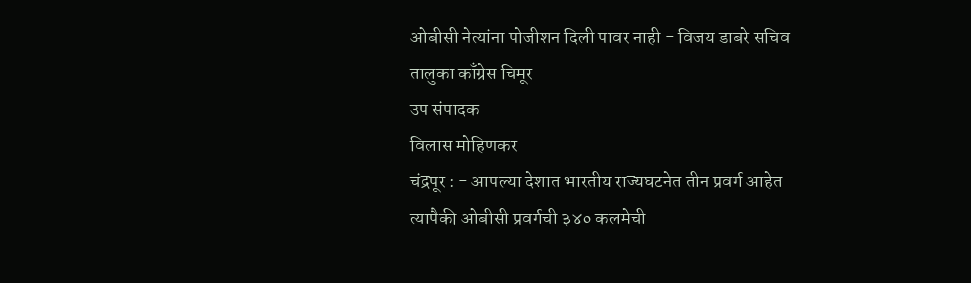ओबीसी नेत्यांना पोजीशन दिली पावर नाही - विजय डाबरे सचिव तालुका काँग्रेस चिमूर
उप संपादक
विलास मोहिणकर
चंद्रपूर : - आपल्या देशात भारतीय राज्यघटनेत तीन प्रवर्ग आहेत त्यापैकी ओबीसी प्रवर्गची ३४० कलमेची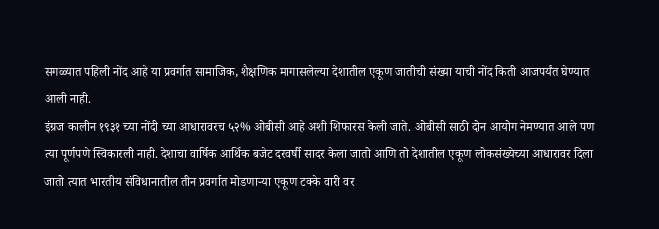सगळ्यात पहिली नोंद आहे या प्रवर्गात सामाजिक, शैक्षणिक मागासलेल्या देशातील एकूण जातीची संख्या याची नोंद किती आजपर्यंत घेण्यात आली नाही.
इंग्रज कालीन १९३१ च्या नोंदी च्या आधारावरच ५२% ओबीसी आहे अशी शिफारस केली जाते. ओबीसी साठी दोन आयोग नेमण्यात आले पण त्या पूर्णपणे स्विकारली नाही. देशाचा वार्षिक आर्थिक बजेट दरवर्षी सादर केला जातो आणि तो देशातील एकूण लोकसंख्येच्या आधारावर दिला जातो त्यात भारतीय संविधानातील तीन प्रवर्गात मोडणाऱ्या एकूण टक्के वारी वर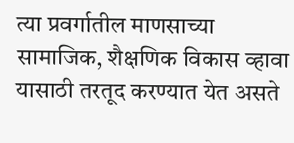त्या प्रवर्गातील माणसाच्या सामाजिक, शैक्षणिक विकास व्हावा यासाठी तरतूद करण्यात येत असते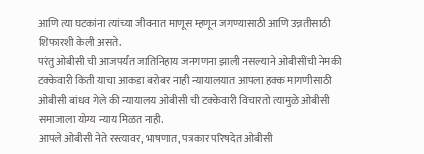आणि त्या घटकांना त्यांच्या जीवनात माणूस म्हणून जगण्यासाठी आणि उन्नतीसाठी शिफारशी केली असते.
परंतु ओबीसी ची आजपर्यंत जातिनिहाय जनगणना झाली नसल्याने ओबीसींची नेमकी टक्केवारी किती याचा आकडा बरोबर नाही न्यायालयात आपला हक्क मागणीसाठी ओबीसी बांधव गेले की न्यायालय ओबीसी ची टक्केवारी विचारतो त्यामुळे ओबीसी समाजाला योग्य न्याय मिळत नाही.
आपले ओबीसी नेते रस्त्यावर, भाषणात, पत्रकार परिषदेत ओबीसी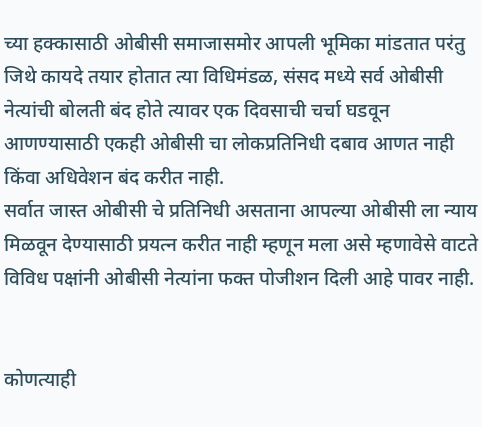च्या हक्कासाठी ओबीसी समाजासमोर आपली भूमिका मांडतात परंतु जिथे कायदे तयार होतात त्या विधिमंडळ, संसद मध्ये सर्व ओबीसी नेत्यांची बोलती बंद होते त्यावर एक दिवसाची चर्चा घडवून आणण्यासाठी एकही ओबीसी चा लोकप्रतिनिधी दबाव आणत नाही किंवा अधिवेशन बंद करीत नाही.
सर्वात जास्त ओबीसी चे प्रतिनिधी असताना आपल्या ओबीसी ला न्याय मिळवून देण्यासाठी प्रयत्न करीत नाही म्हणून मला असे म्हणावेसे वाटते विविध पक्षांनी ओबीसी नेत्यांना फक्त पोजीशन दिली आहे पावर नाही.


कोणत्याही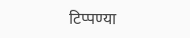टिप्पण्या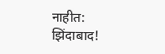नाहीत:
झिंदाबाद!